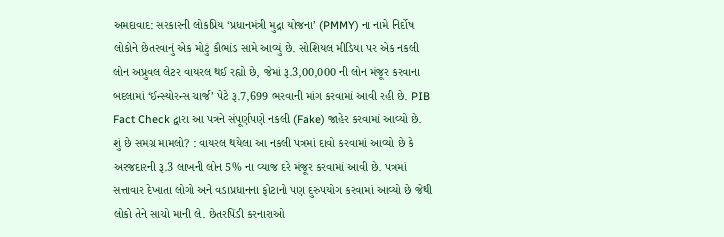અમદાવાદ: સરકારની લોકપ્રિય ‘પ્રધાનમંત્રી મુદ્રા યોજના’ (PMMY) ના નામે નિર્દોષ લોકોને છેતરવાનું એક મોટું કૌભાંડ સામે આવ્યું છે. સોશિયલ મીડિયા પર એક નકલી લોન અપ્રુવલ લેટર વાયરલ થઈ રહ્યો છે, જેમાં રૂ.3,00,000 ની લોન મંજૂર કરવાના બદલામાં ‘ઈન્સ્યોરન્સ ચાર્જ’ પેટે રૂ.7,699 ભરવાની માંગ કરવામાં આવી રહી છે. PIB Fact Check દ્વારા આ પત્રને સંપૂર્ણપણે નકલી (Fake) જાહેર કરવામાં આવ્યો છે.
શું છે સમગ્ર મામલો? : વાયરલ થયેલા આ નકલી પત્રમાં દાવો કરવામાં આવ્યો છે કે અરજદારની રૂ.3 લાખની લોન 5% ના વ્યાજ દરે મંજૂર કરવામાં આવી છે. પત્રમાં સત્તાવાર દેખાતા લોગો અને વડાપ્રધાનના ફોટાનો પણ દુરુપયોગ કરવામાં આવ્યો છે જેથી લોકો તેને સાચો માની લે. છેતરપિંડી કરનારાઓ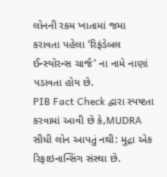લોનની રકમ ખાતામાં જમા કરાવતા પહેલા ‘રિફંડેબલ ઈન્સ્યોરન્સ ચાર્જ’ ના નામે નાણાં પડાવતા હોય છે.
PIB Fact Check દ્વારા સ્પષ્ટતા કરવામાં આવી છે કે,MUDRA સીધી લોન આપતું નથી: મુદ્રા એક રિફાઇનાન્સિંગ સંસ્થા છે.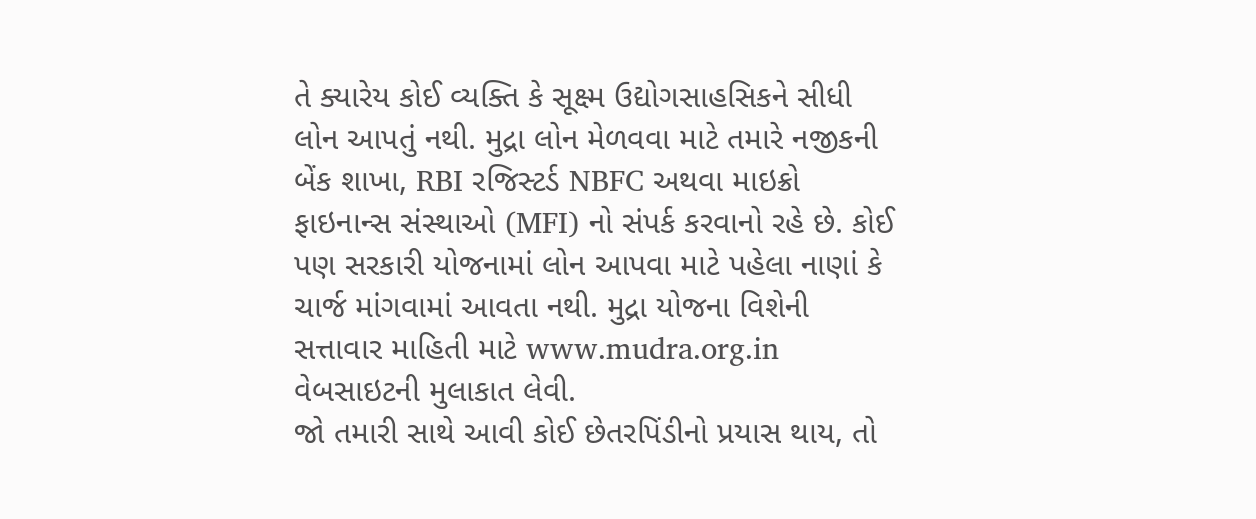તે ક્યારેય કોઈ વ્યક્તિ કે સૂક્ષ્મ ઉદ્યોગસાહસિકને સીધી લોન આપતું નથી. મુદ્રા લોન મેળવવા માટે તમારે નજીકની બેંક શાખા, RBI રજિસ્ટર્ડ NBFC અથવા માઇક્રો ફાઇનાન્સ સંસ્થાઓ (MFI) નો સંપર્ક કરવાનો રહે છે. કોઈ પણ સરકારી યોજનામાં લોન આપવા માટે પહેલા નાણાં કે ચાર્જ માંગવામાં આવતા નથી. મુદ્રા યોજના વિશેની સત્તાવાર માહિતી માટે www.mudra.org.in વેબસાઇટની મુલાકાત લેવી.
જો તમારી સાથે આવી કોઈ છેતરપિંડીનો પ્રયાસ થાય, તો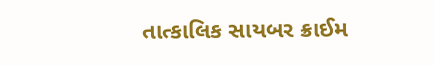તાત્કાલિક સાયબર ક્રાઈમ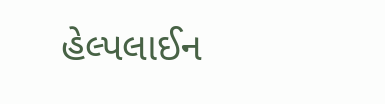હેલ્પલાઈન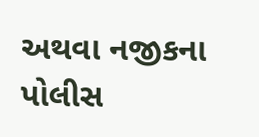અથવા નજીકના પોલીસ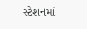સ્ટેશનમાં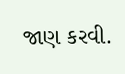જાણ કરવી.